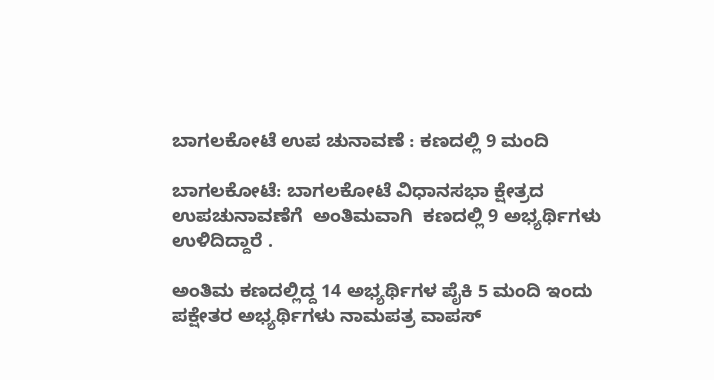ಬಾಗಲಕೋಟೆ ಉಪ ಚುನಾವಣೆ : ಕಣದಲ್ಲಿ 9 ಮಂದಿ

ಬಾಗಲಕೋಟೆ: ಬಾಗಲಕೋಟೆ ವಿಧಾನಸಭಾ ಕ್ಷೇತ್ರದ ಉಪಚುನಾವಣೆಗೆ  ಅಂತಿಮವಾಗಿ  ಕಣದಲ್ಲಿ 9 ಅಭ್ಯರ್ಥಿಗಳು ಉಳಿದಿದ್ದಾರೆ .

ಅಂತಿಮ ಕಣದಲ್ಲಿದ್ದ 14 ಅಭ್ಯರ್ಥಿಗಳ ಪೈಕಿ 5 ಮಂದಿ ಇಂದು ಪಕ್ಷೇತರ ಅಭ್ಯರ್ಥಿಗಳು ನಾಮಪತ್ರ ವಾಪಸ್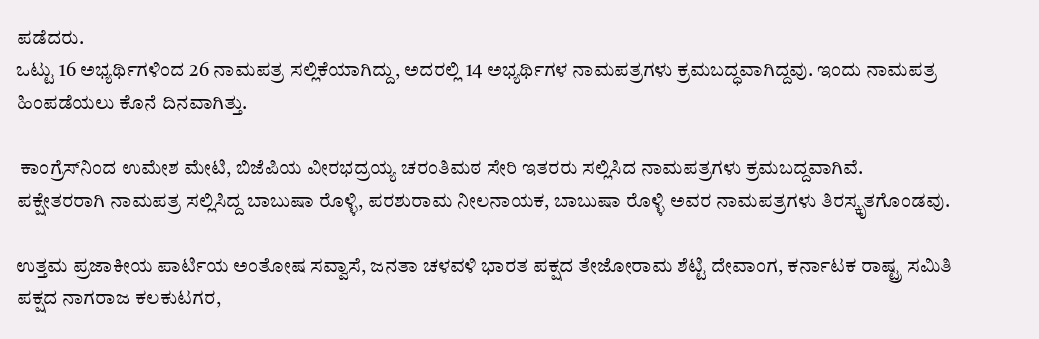ಪಡೆದರು.
ಒಟ್ಟು 16 ಅಭ್ಯರ್ಥಿಗಳಿಂದ 26 ನಾಮಪತ್ರ ಸಲ್ಲಿಕೆಯಾಗಿದ್ದು, ಅದರಲ್ಲಿ 14 ಅಭ್ಯರ್ಥಿಗಳ ನಾಮಪತ್ರಗಳು ಕ್ರಮಬದ್ಧವಾಗಿದ್ದವು. ಇಂದು ನಾಮಪತ್ರ ಹಿಂಪಡೆಯಲು ಕೊನೆ ದಿನವಾಗಿತ್ತು.

 ಕಾಂಗ್ರೆಸ್‌ನಿಂದ ಉಮೇಶ ಮೇಟಿ, ಬಿಜೆಪಿಯ ವೀರಭದ್ರಯ್ಯ ಚರಂತಿಮಠ ಸೇರಿ ಇತರರು ಸಲ್ಲಿಸಿದ ನಾಮಪತ್ರಗಳು ಕ್ರಮಬದ್ದವಾಗಿವೆ.
ಪಕ್ಷೇತರರಾಗಿ ನಾಮಪತ್ರ ಸಲ್ಲಿಸಿದ್ದ ಬಾಬುಷಾ ರೊಳ್ಳಿ, ಪರಶುರಾಮ ನೀಲನಾಯಕ, ಬಾಬುಷಾ ರೊಳ್ಳಿ ಅವರ ನಾಮಪತ್ರಗಳು ತಿರಸ್ಕೃತಗೊಂಡವು.

ಉತ್ತಮ ಪ್ರಜಾಕೀಯ ಪಾರ್ಟಿಯ ಅಂತೋಷ ಸವ್ವಾಸೆ, ಜನತಾ ಚಳವಳಿ ಭಾರತ ಪಕ್ಷದ ತೇಜೋರಾಮ ಶೆಟ್ಟಿ ದೇವಾಂಗ, ಕರ್ನಾಟಕ ರಾಷ್ಟ್ರ ಸಮಿತಿ ಪಕ್ಷದ ನಾಗರಾಜ ಕಲಕುಟಗರ,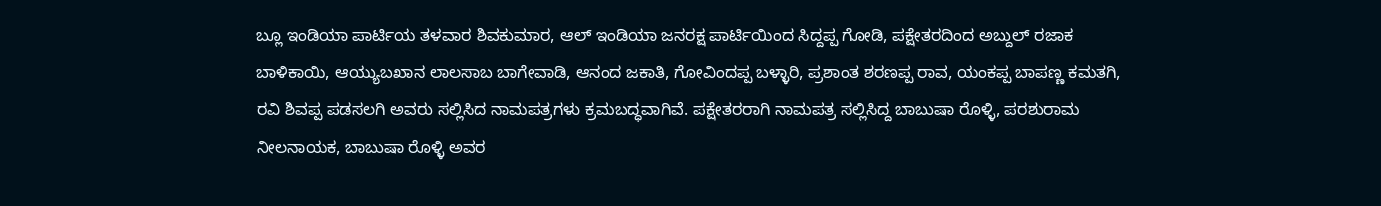ಬ್ಲೂ ಇಂಡಿಯಾ ಪಾರ್ಟಿಯ ತಳವಾರ ಶಿವಕುಮಾರ, ಆಲ್ ಇಂಡಿಯಾ ಜನರಕ್ಷ ಪಾರ್ಟಿಯಿಂದ ಸಿದ್ದಪ್ಪ ಗೋಡಿ, ಪಕ್ಷೇತರದಿಂದ ಅಬ್ದುಲ್ ರಜಾಕ ಬಾಳಿಕಾಯಿ, ಆಯ್ಯುಬಖಾನ ಲಾಲಸಾಬ ಬಾಗೇವಾಡಿ, ಆನಂದ ಜಕಾತಿ, ಗೋವಿಂದಪ್ಪ ಬಳ್ಳಾರಿ, ಪ್ರಶಾಂತ ಶರಣಪ್ಪ ರಾವ, ಯಂಕಪ್ಪ ಬಾಪಣ್ಣ ಕಮತಗಿ, ರವಿ ಶಿವಪ್ಪ ಪಡಸಲಗಿ ಅವರು ಸಲ್ಲಿಸಿದ ನಾಮಪತ್ರಗಳು ಕ್ರಮಬದ್ಧವಾಗಿವೆ. ಪಕ್ಷೇತರರಾಗಿ ನಾಮಪತ್ರ ಸಲ್ಲಿಸಿದ್ದ ಬಾಬುಷಾ ರೊಳ್ಳಿ, ಪರಶುರಾಮ ನೀಲನಾಯಕ, ಬಾಬುಷಾ ರೊಳ್ಳಿ ಅವರ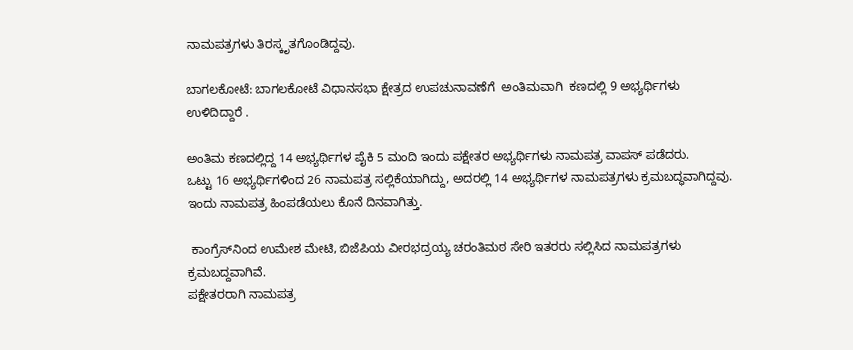ನಾಮಪತ್ರಗಳು ತಿರಸ್ಕೃತಗೊಂಡಿದ್ದವು.

ಬಾಗಲಕೋಟೆ: ಬಾಗಲಕೋಟೆ ವಿಧಾನಸಭಾ ಕ್ಷೇತ್ರದ ಉಪಚುನಾವಣೆಗೆ  ಅಂತಿಮವಾಗಿ  ಕಣದಲ್ಲಿ 9 ಅಭ್ಯರ್ಥಿಗಳು ಉಳಿದಿದ್ದಾರೆ .

ಅಂತಿಮ ಕಣದಲ್ಲಿದ್ದ 14 ಅಭ್ಯರ್ಥಿಗಳ ಪೈಕಿ 5 ಮಂದಿ ಇಂದು ಪಕ್ಷೇತರ ಅಭ್ಯರ್ಥಿಗಳು ನಾಮಪತ್ರ ವಾಪಸ್ ಪಡೆದರು.
ಒಟ್ಟು 16 ಅಭ್ಯರ್ಥಿಗಳಿಂದ 26 ನಾಮಪತ್ರ ಸಲ್ಲಿಕೆಯಾಗಿದ್ದು, ಅದರಲ್ಲಿ 14 ಅಭ್ಯರ್ಥಿಗಳ ನಾಮಪತ್ರಗಳು ಕ್ರಮಬದ್ಧವಾಗಿದ್ದವು. ಇಂದು ನಾಮಪತ್ರ ಹಿಂಪಡೆಯಲು ಕೊನೆ ದಿನವಾಗಿತ್ತು.

 ಕಾಂಗ್ರೆಸ್‌ನಿಂದ ಉಮೇಶ ಮೇಟಿ, ಬಿಜೆಪಿಯ ವೀರಭದ್ರಯ್ಯ ಚರಂತಿಮಠ ಸೇರಿ ಇತರರು ಸಲ್ಲಿಸಿದ ನಾಮಪತ್ರಗಳು ಕ್ರಮಬದ್ದವಾಗಿವೆ.
ಪಕ್ಷೇತರರಾಗಿ ನಾಮಪತ್ರ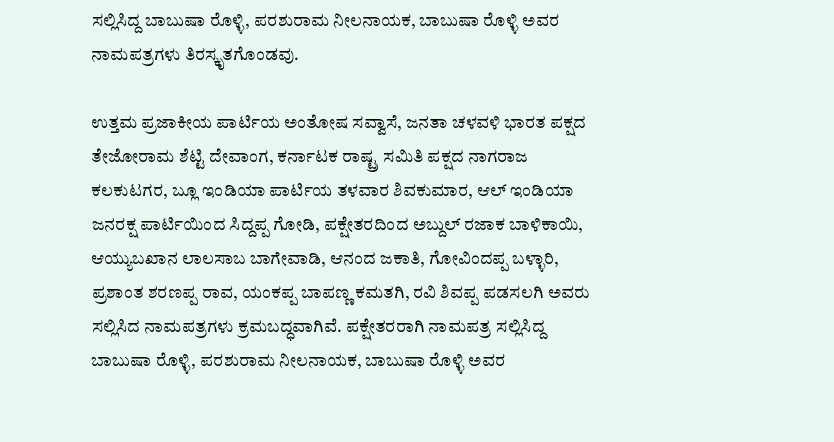ಸಲ್ಲಿಸಿದ್ದ ಬಾಬುಷಾ ರೊಳ್ಳಿ, ಪರಶುರಾಮ ನೀಲನಾಯಕ, ಬಾಬುಷಾ ರೊಳ್ಳಿ ಅವರ ನಾಮಪತ್ರಗಳು ತಿರಸ್ಕೃತಗೊಂಡವು.

ಉತ್ತಮ ಪ್ರಜಾಕೀಯ ಪಾರ್ಟಿಯ ಅಂತೋಷ ಸವ್ವಾಸೆ, ಜನತಾ ಚಳವಳಿ ಭಾರತ ಪಕ್ಷದ ತೇಜೋರಾಮ ಶೆಟ್ಟಿ ದೇವಾಂಗ, ಕರ್ನಾಟಕ ರಾಷ್ಟ್ರ ಸಮಿತಿ ಪಕ್ಷದ ನಾಗರಾಜ ಕಲಕುಟಗರ, ಬ್ಲೂ ಇಂಡಿಯಾ ಪಾರ್ಟಿಯ ತಳವಾರ ಶಿವಕುಮಾರ, ಆಲ್ ಇಂಡಿಯಾ ಜನರಕ್ಷ ಪಾರ್ಟಿಯಿಂದ ಸಿದ್ದಪ್ಪ ಗೋಡಿ, ಪಕ್ಷೇತರದಿಂದ ಅಬ್ದುಲ್ ರಜಾಕ ಬಾಳಿಕಾಯಿ, ಆಯ್ಯುಬಖಾನ ಲಾಲಸಾಬ ಬಾಗೇವಾಡಿ, ಆನಂದ ಜಕಾತಿ, ಗೋವಿಂದಪ್ಪ ಬಳ್ಳಾರಿ, ಪ್ರಶಾಂತ ಶರಣಪ್ಪ ರಾವ, ಯಂಕಪ್ಪ ಬಾಪಣ್ಣ ಕಮತಗಿ, ರವಿ ಶಿವಪ್ಪ ಪಡಸಲಗಿ ಅವರು ಸಲ್ಲಿಸಿದ ನಾಮಪತ್ರಗಳು ಕ್ರಮಬದ್ಧವಾಗಿವೆ. ಪಕ್ಷೇತರರಾಗಿ ನಾಮಪತ್ರ ಸಲ್ಲಿಸಿದ್ದ ಬಾಬುಷಾ ರೊಳ್ಳಿ, ಪರಶುರಾಮ ನೀಲನಾಯಕ, ಬಾಬುಷಾ ರೊಳ್ಳಿ ಅವರ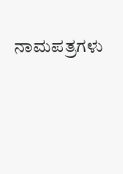ನಾಮಪತ್ರಗಳು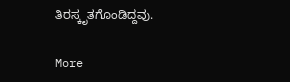ತಿರಸ್ಕೃತಗೊಂಡಿದ್ದವು.

More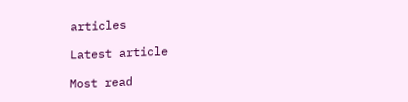articles

Latest article

Most read